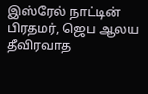இஸ்ரேல் நாட்டின் பிரதமர், ஜெப ஆலய தீவிரவாத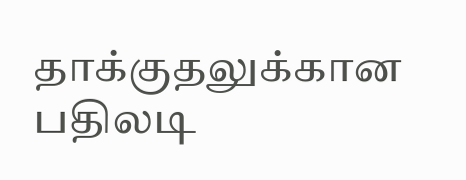தாக்குதலுக்கான பதிலடி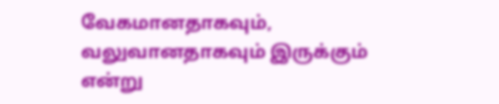வேகமானதாகவும், வலுவானதாகவும் இருக்கும் என்று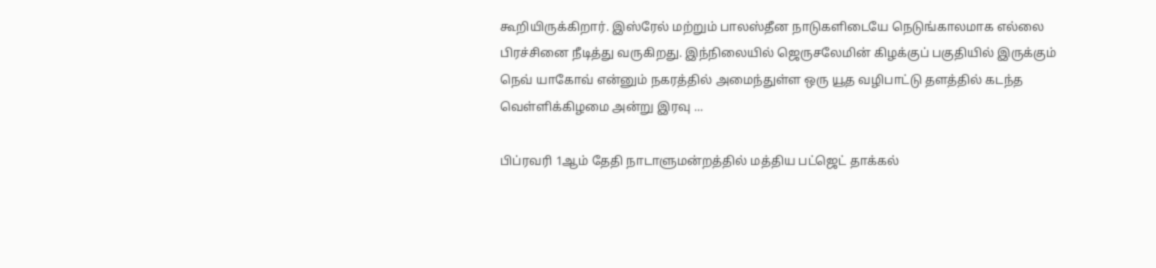கூறியிருக்கிறார். இஸ்ரேல் மற்றும் பாலஸ்தீன நாடுகளிடையே நெடுங்காலமாக எல்லை பிரச்சினை நீடித்து வருகிறது. இந்நிலையில் ஜெருசலேமின் கிழக்குப் பகுதியில் இருக்கும் நெவ் யாகோவ் என்னும் நகரத்தில் அமைந்துள்ள ஒரு யூத வழிபாட்டு தளத்தில் கடந்த வெள்ளிக்கிழமை அன்று இரவு ...

பிப்ரவரி 1ஆம் தேதி நாடாளுமன்றத்தில் மத்திய பட்ஜெட் தாக்கல்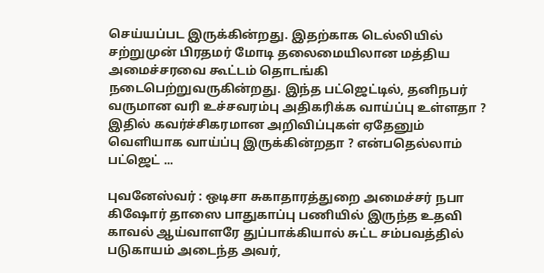செய்யப்பட இருக்கின்றது. இதற்காக டெல்லியில் சற்றுமுன் பிரதமர் மோடி தலைமையிலான மத்திய அமைச்சரவை கூட்டம் தொடங்கி நடைபெற்றுவருகின்றது. இந்த பட்ஜெட்டில், தனிநபர் வருமான வரி உச்சவரம்பு அதிகரிக்க வாய்ப்பு உள்ளதா ? இதில் கவர்ச்சிகரமான அறிவிப்புகள் ஏதேனும் வெளியாக வாய்ப்பு இருக்கின்றதா ? என்பதெல்லாம் பட்ஜெட் ...

புவனேஸ்வர் : ஒடிசா சுகாதாரத்துறை அமைச்சர் நபா கிஷோர் தாஸை பாதுகாப்பு பணியில் இருந்த உதவி காவல் ஆய்வாளரே துப்பாக்கியால் சுட்ட சம்பவத்தில் படுகாயம் அடைந்த அவர்,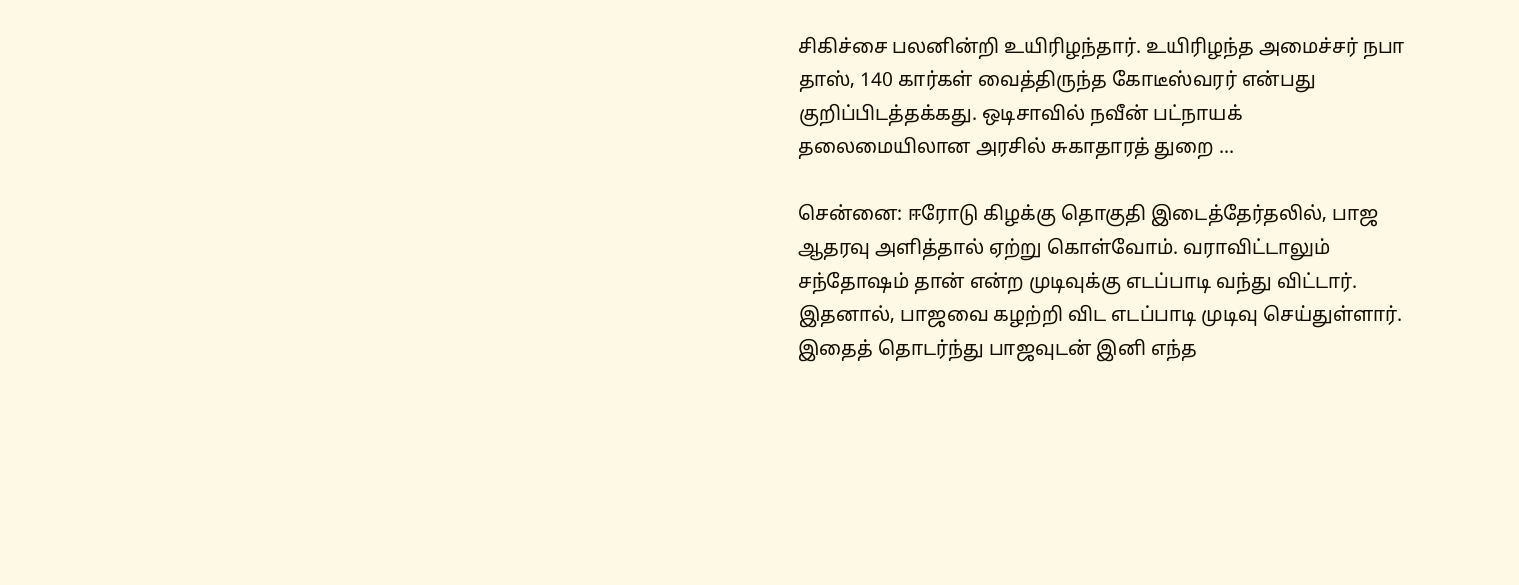சிகிச்சை பலனின்றி உயிரிழந்தார். உயிரிழந்த அமைச்சர் நபா தாஸ், 140 கார்கள் வைத்திருந்த கோடீஸ்வரர் என்பது குறிப்பிடத்தக்கது. ஒடிசாவில் நவீன் பட்நாயக் தலைமையிலான அரசில் சுகாதாரத் துறை ...

சென்னை: ஈரோடு கிழக்கு தொகுதி இடைத்தேர்தலில், பாஜ ஆதரவு அளித்தால் ஏற்று கொள்வோம். வராவிட்டாலும் சந்தோஷம் தான் என்ற முடிவுக்கு எடப்பாடி வந்து விட்டார். இதனால், பாஜவை கழற்றி விட எடப்பாடி முடிவு செய்துள்ளார். இதைத் தொடர்ந்து பாஜவுடன் இனி எந்த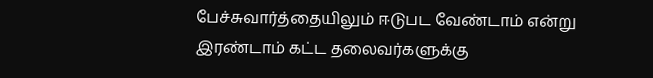பேச்சுவார்த்தையிலும் ஈடுபட வேண்டாம் என்று இரண்டாம் கட்ட தலைவர்களுக்கு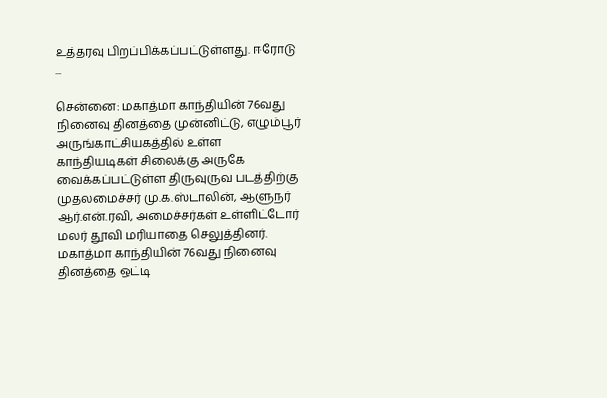உத்தரவு பிறப்பிக்கப்பட்டுள்ளது. ஈரோடு ...

சென்னை: மகாத்மா காந்தியின் 76வது நினைவு தினத்தை முன்னிட்டு, எழும்பூர் அருங்காட்சியகத்தில் உள்ள காந்தியடிகள் சிலைக்கு அருகே வைக்கப்பட்டுள்ள திருவுருவ படத்திற்கு முதலமைச்சர் மு.க.ஸ்டாலின், ஆளுநர் ஆர்.என்.ரவி, அமைச்சர்கள் உள்ளிட்டோர் மலர் தூவி மரியாதை செலுத்தினர். மகாத்மா காந்தியின் 76வது நினைவு தினத்தை ஒட்டி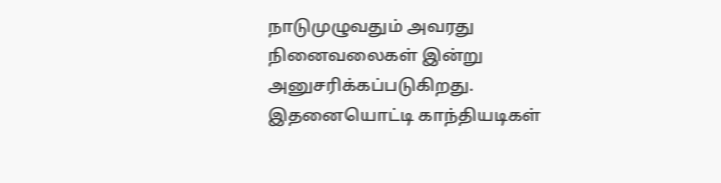நாடுமுழுவதும் அவரது நினைவலைகள் இன்று அனுசரிக்கப்படுகிறது. இதனையொட்டி காந்தியடிகள்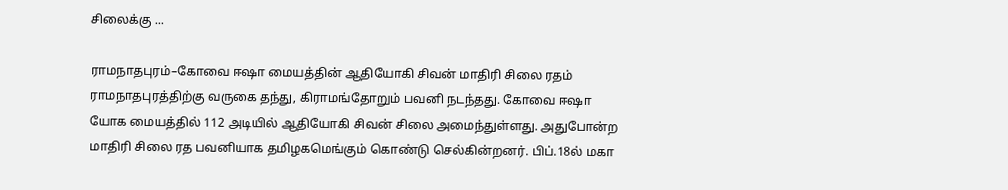சிலைக்கு ...

ராமநாதபுரம்–கோவை ஈஷா மையத்தின் ஆதியோகி சிவன் மாதிரி சிலை ரதம் ராமநாதபுரத்திற்கு வருகை தந்து, கிராமங்தோறும் பவனி நடந்தது. கோவை ஈஷா யோக மையத்தில் 112 அடியில் ஆதியோகி சிவன் சிலை அமைந்துள்ளது. அதுபோன்ற மாதிரி சிலை ரத பவனியாக தமிழகமெங்கும் கொண்டு செல்கின்றனர். பிப்.18ல் மகா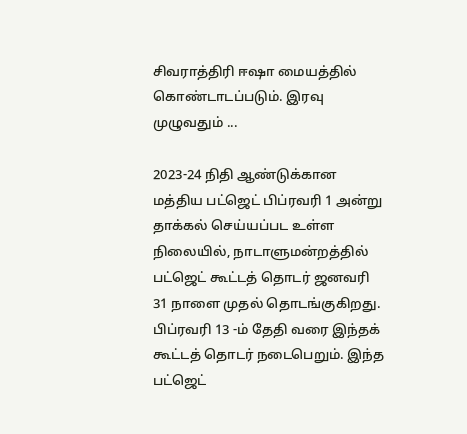சிவராத்திரி ஈஷா மையத்தில் கொண்டாடப்படும். இரவு முழுவதும் ...

2023-24 நிதி ஆண்டுக்கான மத்திய பட்ஜெட் பிப்ரவரி 1 அன்று தாக்கல் செய்யப்பட உள்ள நிலையில், நாடாளுமன்றத்தில் பட்ஜெட் கூட்டத் தொடர் ஜனவரி 31 நாளை முதல் தொடங்குகிறது. பிப்ரவரி 13 -ம் தேதி வரை இந்தக் கூட்டத் தொடர் நடைபெறும். இந்த பட்ஜெட்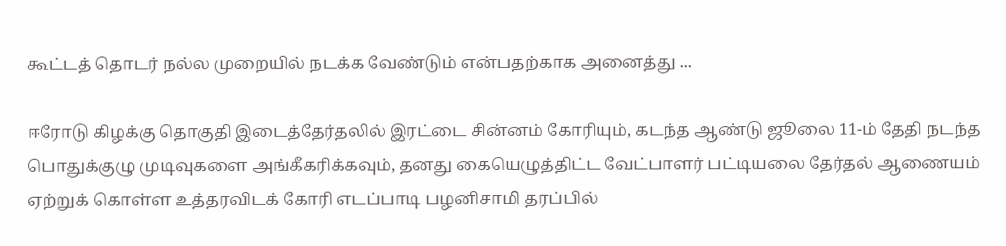கூட்டத் தொடர் நல்ல முறையில் நடக்க வேண்டும் என்பதற்காக அனைத்து ...

ஈரோடு கிழக்கு தொகுதி இடைத்தேர்தலில் இரட்டை சின்னம் கோரியும், கடந்த ஆண்டு ஜூலை 11-ம் தேதி நடந்த பொதுக்குழு முடிவுகளை அங்கீகரிக்கவும், தனது கையெழுத்திட்ட வேட்பாளர் பட்டியலை தேர்தல் ஆணையம் ஏற்றுக் கொள்ள உத்தரவிடக் கோரி எடப்பாடி பழனிசாமி தரப்பில்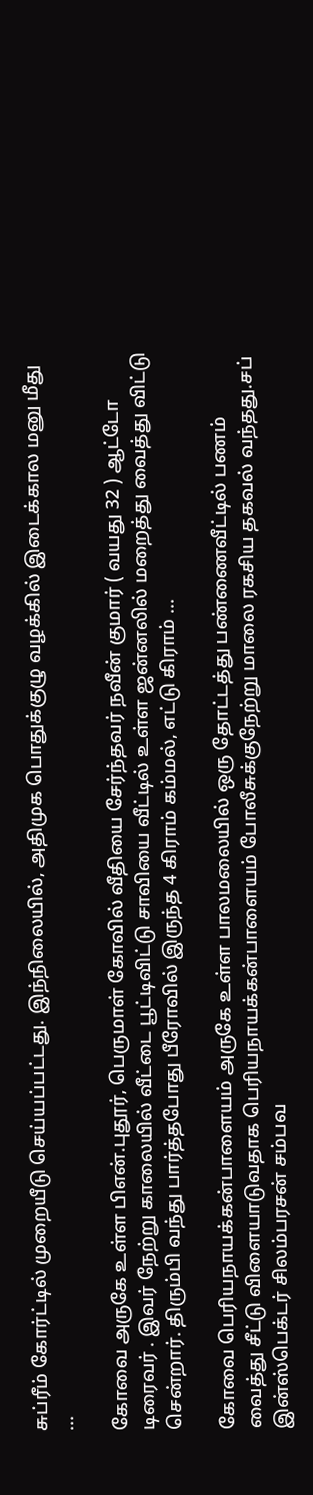சுப்ரீம் கோர்ட்டில் முறையீடு செய்யப்பட்டது. இந்நிலையில், அதிமுக பொதுக்குழு வழக்கில் இடைக்கால மனு மீது ...

கோவை அருகே உள்ள பிஎன்.புதூர், பெருமாள் கோவில் வீதியை சேர்ந்தவர் நவீன் குமார் ( வயது 32 ) ஆட்டோ டிரைவர் . இவர் நேற்று காலையில் வீட்டை பூட்டிவிட்டு சாவியை வீட்டில் உள்ள ஜன்னலில் மறைத்து வைத்து விட்டு சென்றார். திரும்பி வந்து பார்த்தபோது பீரோவில் இருந்த 4 கிராம் கம்மல், எட்டு கிராம் ...

கோவை பெரியநாயக்கன்பாளையம் அருகே உள்ள பாலமலையில் ஒரு தோட்டத்து பண்ணைவீட்டில் பணம் வைத்து சீட்டு விளையாடுவதாக பெரியநாயக்கன்பாளையம் போலீசுக்குநேற்று மாலை ரகசிய தகவல் வந்தது.சப் இன்ஸ்பெக்டர் சிலம்பரசன் சம்பவ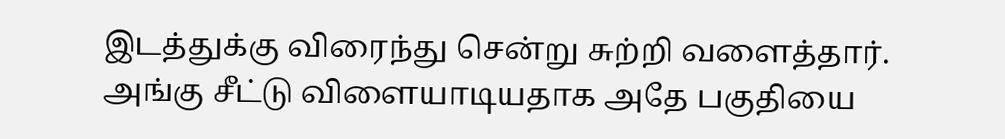இடத்துக்கு விரைந்து சென்று சுற்றி வளைத்தார். அங்கு சீட்டு விளையாடியதாக அதே பகுதியை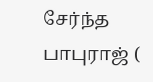சேர்ந்த பாபுராஜ் (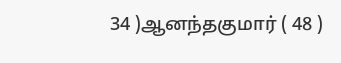34 )ஆனந்தகுமார் ( 48 )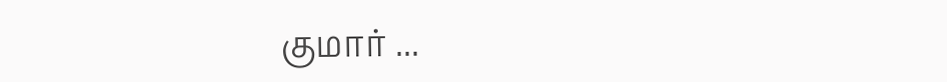குமார் ...